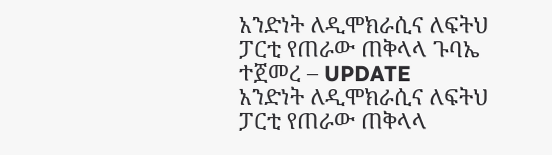አንድነት ለዲሞክራሲና ለፍትህ ፓርቲ የጠራው ጠቅላላ ጉባኤ ተጀመረ – UPDATE
አንድነት ለዲሞክራሲና ለፍትህ ፓርቲ የጠራው ጠቅላላ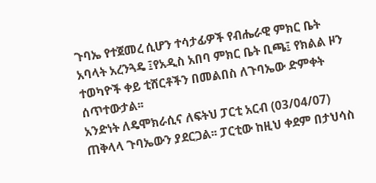ጉባኤ የተጀመረ ሲሆን ተሳታፊዎች የብሔራዊ ምክር ቤት አባላት አረንጓዴ ፤የአዲስ አበባ ምክር ቤት ቢጫ፤ የክልል ዞን ተወካዮች ቀይ ቲሸርቶችን በመልበስ ለጉባኤው ድምቀት ሰጥተውታል፡፡
አንድነት ለዴሞክራሲና ለፍትህ ፓርቲ አርብ (03/04/07) ጠቅላላ ጉባኤውን ያደርጋል፡፡ ፓርቲው ከዚህ ቀደም በታህሳስ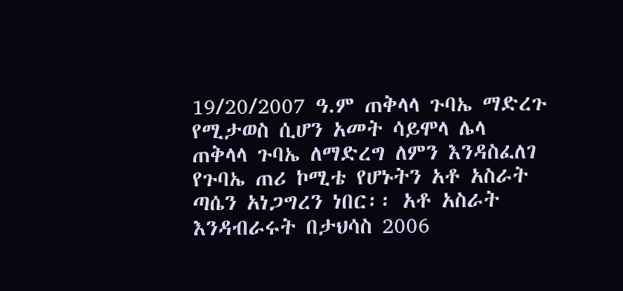19/20/2007 ዓ.ም ጠቅላላ ጉባኤ ማድረጉ የሚታወስ ሲሆን አመት ሳይሞላ ሌላ ጠቅላላ ጉባኤ ለማድረግ ለምን እንዳስፈለገ የጉባኤ ጠሪ ኮሚቴ የሆኑትን አቶ አስራት ጣሴን አነጋግረን ነበር፡፡ አቶ አስራት እንዳብራሩት በታህሳስ 2006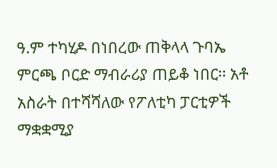ዓ.ም ተካሂዶ በነበረው ጠቅላላ ጉባኤ ምርጫ ቦርድ ማብራሪያ ጠይቆ ነበር፡፡ አቶ አስራት በተሻሻለው የፖለቲካ ፓርቲዎች ማቋቋሚያ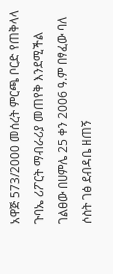አዋጅ 573/2000 መሰረት ምርጫ ቦርድ የጠቅላላ ጉባኤ ሪፖርት ማብራሪያ መጠየቅ እንደሚችል ገልፀው በሀምሌ 25 ቀን 2006 ዓ.ም በፃፈው ባለ ሶስት ገፅ ደብዳቤ ዘጠኝ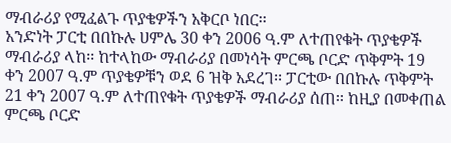ማብራሪያ የሚፈልጉ ጥያቄዎችን አቅርቦ ነበር፡፡
አንድነት ፓርቲ በበኩሉ ሀምሌ 30 ቀን 2006 ዓ.ም ለተጠየቁት ጥያቄዎች ማብራሪያ ላከ፡፡ ከተላከው ማብራሪያ በመነሳት ምርጫ ቦርድ ጥቅምት 19 ቀን 2007 ዓ.ም ጥያቄዎቹን ወደ 6 ዝቅ አደረገ፡፡ ፓርቲው በበኩሉ ጥቅምት 21 ቀን 2007 ዓ.ም ለተጠየቁት ጥያቄዎች ማብራሪያ ሰጠ፡፡ ከዚያ በመቀጠል ምርጫ ቦርድ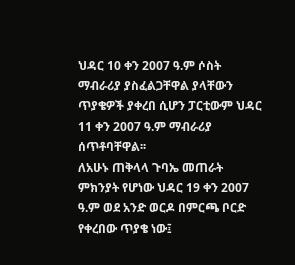ህዳር 10 ቀን 2007 ዓ.ም ሶስት ማብራሪያ ያስፈልጋቸዋል ያላቸውን ጥያቄዎች ያቀረበ ሲሆን ፓርቲውም ህዳር 11 ቀን 2007 ዓ.ም ማብራሪያ ሰጥቶባቸዋል፡፡
ለአሁኑ ጠቅላላ ጉባኤ መጠራት ምክንያት የሆነው ህዳር 19 ቀን 2007 ዓ.ም ወደ አንድ ወርዶ በምርጫ ቦርድ የቀረበው ጥያቄ ነው፤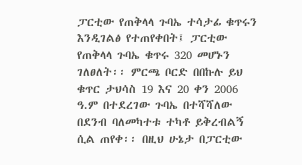ፓርቲው የጠቅላላ ጉባኤ ተሳታፊ ቁጥሩን እንዲገልፅ የተጠየቀበት፤ ፓርቲው የጠቅላላ ጉባኤ ቁጥሩ 320 መሆኑን ገለፀለት፡፡ ምርጫ ቦርድ በበኩሉ ይህ ቁጥር ታህሳስ 19 እና 20 ቀን 2006 ዓ.ም በተደረገው ጉባኤ በተሻሻለው በደንብ ባለመካተቱ ተካቶ ይቅረብልኝ ሲል ጠየቀ፡፡ በዚህ ሁኔታ በፓርቲው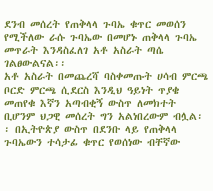ደንብ መሰረት የጠቅላላ ጉባኤ ቁጥር መወሰን የሚችለው ራሱ ጉባኤው በመሆኑ ጠቅላላ ጉባኤ መጥራት እንዳስፈለገ አቶ አስራት ጣሴ ገልፀውልናል፡፡
አቶ አስራት በመጨረሻ ባስቀመጡት ሀሳብ ምርጫ ቦርድ ምርጫ ሲደርስ እንዲህ ዓይነት ጥያቄ መጠየቁ እኛን አጣብቂኝ ውስጥ ለመክተት ቢሆንም ህጋዊ መሰረት ግን አልነበረውም ብሏል፡፡ በኢትዮጵያ ውስጥ በደንቡ ላይ የጠቅላላ ጉባኤውን ተሳታፊ ቁጥር የወሰነው ብቸኛው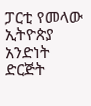ፓርቲ የመላው ኢትዮጵያ አንድነት ድርጅት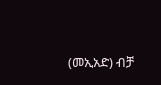(መኢአድ) ብቻ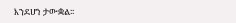እንደሆነ ታውቋል፡፡